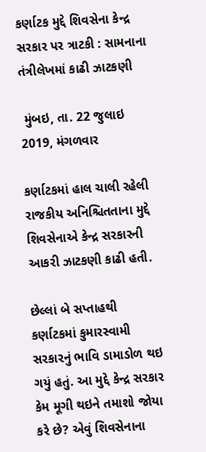કર્ણાટક મુદ્દે શિવસેના કેન્દ્ર સરકાર પર ત્રાટકી : સામનાના તંત્રીલેખમાં કાઢી ઝાટકણી

 મુંબઇ, તા. 22 જુલાઇ 2019, મંગળવાર

કર્ણાટકમાં હાલ ચાલી રહેલી રાજકીય અનિશ્ચિતતાના મુદ્દે શિવસેનાએ કેન્દ્ર સરકારની આકરી ઝાટકણી કાઢી હતી.

છેલ્લાં બે સપ્તાહથી કર્ણાટકમાં કુમારસ્વામી સરકારનું ભાવિ ડામાડોળ થઇ ગયું હતું. આ મુદ્દે કેન્દ્ર સરકાર કેમ મૂગી થઇને તમાશો જોયા કરે છે? એવું શિવસેનાના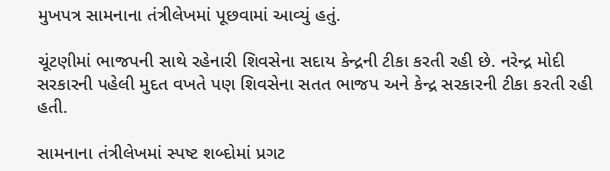મુખપત્ર સામનાના તંત્રીલેખમાં પૂછવામાં આવ્યું હતું.

ચૂંટણીમાં ભાજપની સાથે રહેનારી શિવસેના સદાય કેન્દ્રની ટીકા કરતી રહી છે. નરેન્દ્ર મોદી સરકારની પહેલી મુદત વખતે પણ શિવસેના સતત ભાજપ અને કેન્દ્ર સરકારની ટીકા કરતી રહી હતી.

સામનાના તંત્રીલેખમાં સ્પષ્ટ શબ્દોમાં પ્રગટ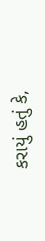કરાયું હતું કે,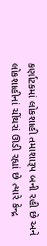કર્ણાટકમાં લોકશાહી તમાશારૂપ બની રહી છે અને લોકશાહીનાં ચીંથરાં ઊડી રહ્યાં છે ત્યારે કેન્દ્ર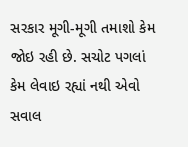સરકાર મૂગી-મૂગી તમાશો કેમ જોઇ રહી છે. સચોટ પગલાં કેમ લેવાઇ રહ્યાં નથી એવો સવાલ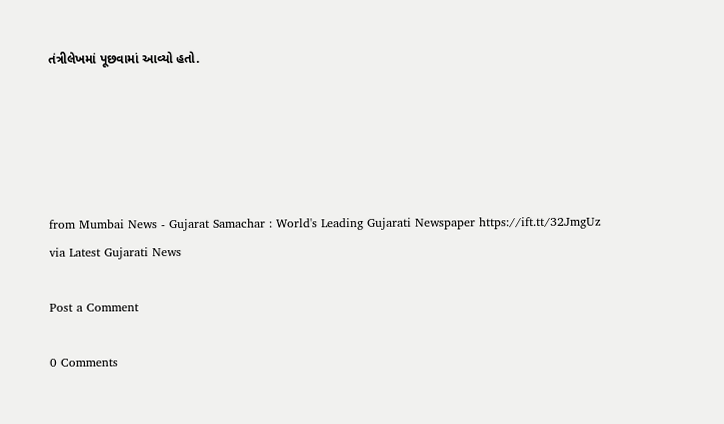તંત્રીલેખમાં પૂછવામાં આવ્યો હતો.





from Mumbai News - Gujarat Samachar : World's Leading Gujarati Newspaper https://ift.tt/32JmgUz
via Latest Gujarati News

Post a Comment

0 Comments